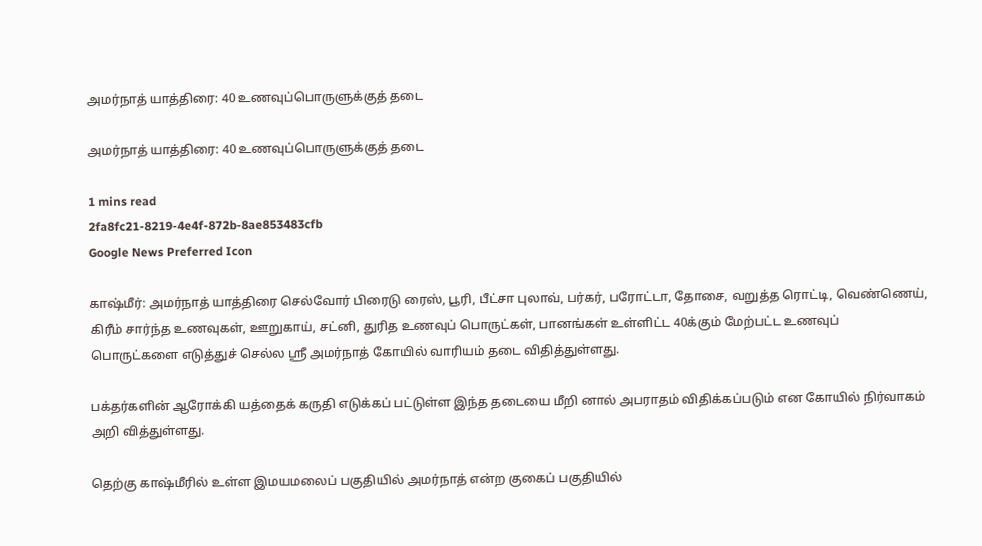அமர்நாத் யாத்திரை: 40 உணவுப்பொருளுக்குத் தடை

அமர்நாத் யாத்திரை: 40 உணவுப்பொருளுக்குத் தடை

1 mins read
2fa8fc21-8219-4e4f-872b-8ae853483cfb
Google News Preferred Icon

காஷ்மீர்: அமர்நாத் யாத்திரை செல்வோர் பிரைடு ரைஸ், பூரி, பீட்சா புலாவ், பர்கர், பரோட்டா, தோசை, வறுத்த ரொட்டி, வெண்ணெய், கிரீம் சார்ந்த உணவுகள், ஊறுகாய், சட்னி, துரித உணவுப் பொருட்கள், பானங்கள் உள்ளிட்ட 40க்கும் மேற்பட்ட உணவுப் பொருட்களை எடுத்துச் செல்ல ஸ்ரீ அமர்நாத் கோயில் வாரியம் தடை விதித்துள்ளது.

பக்தர்களின் ஆரோக்கி யத்தைக் கருதி எடுக்கப் பட்டுள்ள இந்த தடையை மீறி னால் அபராதம் விதிக்கப்படும் என கோயில் நிர்வாகம் அறி வித்துள்ளது.

தெற்கு காஷ்மீரில் உள்ள இமயமலைப் பகுதியில் அமர்நாத் என்ற குகைப் பகுதியில்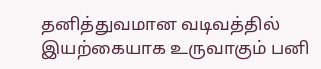தனித்துவமான வடிவத்தில் இயற்கையாக உருவாகும் பனி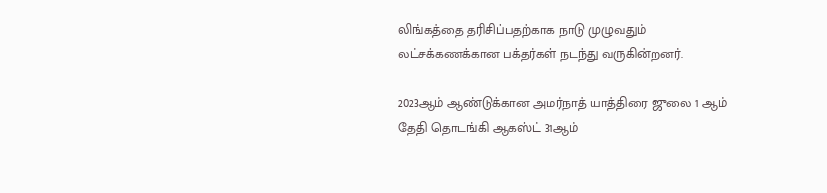லிங்கத்தை தரிசிப்பதற்காக நாடு முழுவதும் லட்சக்கணக்கான பக்தர்கள் நடந்து வருகின்றனர்.

2023ஆம் ஆண்டுக்கான அமர்நாத் யாத்திரை ஜுலை 1 ஆம் தேதி தொடங்கி ஆகஸ்ட் 31ஆம்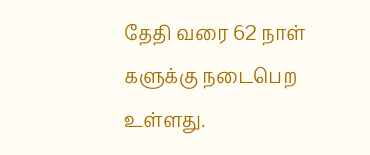தேதி வரை 62 நாள் களுக்கு நடைபெற உள்ளது.